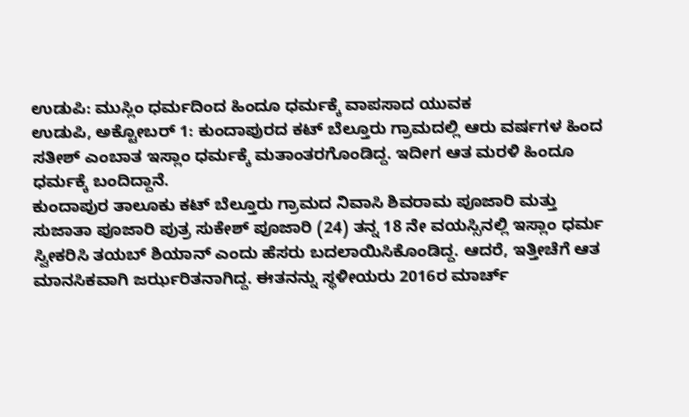ಉಡುಪಿ: ಮುಸ್ಲಿಂ ಧರ್ಮದಿಂದ ಹಿಂದೂ ಧರ್ಮಕ್ಕೆ ವಾಪಸಾದ ಯುವಕ
ಉಡುಪಿ, ಅಕ್ಟೋಬರ್ 1: ಕುಂದಾಪುರದ ಕಟ್ ಬೆಲ್ತೂರು ಗ್ರಾಮದಲ್ಲಿ ಆರು ವರ್ಷಗಳ ಹಿಂದ ಸತೀಶ್ ಎಂಬಾತ ಇಸ್ಲಾಂ ಧರ್ಮಕ್ಕೆ ಮತಾಂತರಗೊಂಡಿದ್ದ. ಇದೀಗ ಆತ ಮರಳಿ ಹಿಂದೂ ಧರ್ಮಕ್ಕೆ ಬಂದಿದ್ದಾನೆ.
ಕುಂದಾಪುರ ತಾಲೂಕು ಕಟ್ ಬೆಲ್ತೂರು ಗ್ರಾಮದ ನಿವಾಸಿ ಶಿವರಾಮ ಪೂಜಾರಿ ಮತ್ತು ಸುಜಾತಾ ಪೂಜಾರಿ ಪುತ್ರ ಸುಕೇಶ್ ಪೂಜಾರಿ (24) ತನ್ನ 18 ನೇ ವಯಸ್ಸಿನಲ್ಲಿ ಇಸ್ಲಾಂ ಧರ್ಮ ಸ್ವೀಕರಿಸಿ ತಯಬ್ ಶಿಯಾನ್ ಎಂದು ಹೆಸರು ಬದಲಾಯಿಸಿಕೊಂಡಿದ್ದ. ಆದರೆ, ಇತ್ತೀಚೆಗೆ ಆತ ಮಾನಸಿಕವಾಗಿ ಜರ್ಝರಿತನಾಗಿದ್ದ. ಈತನನ್ನು ಸ್ಥಳೀಯರು 2016ರ ಮಾರ್ಚ್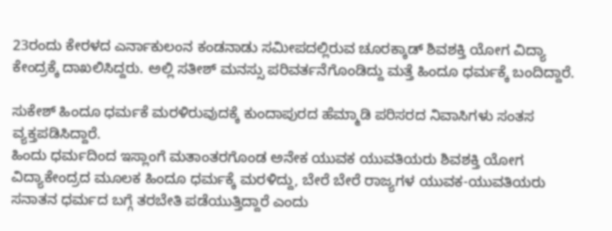23ರಂದು ಕೇರಳದ ಎರ್ನಾಕುಲಂನ ಕಂಡನಾಡು ಸಮೀಪದಲ್ಲಿರುವ ಚೂರಕ್ಕಾಡ್ ಶಿವಶಕ್ತಿ ಯೋಗ ವಿದ್ಯಾ ಕೇಂದ್ರಕ್ಕೆ ದಾಖಲಿಸಿದ್ದರು. ಅಲ್ಲಿ ಸತೀಶ್ ಮನಸ್ಸು ಪರಿವರ್ತನೆಗೊಂಡಿದ್ದು ಮತ್ತೆ ಹಿಂದೂ ಧರ್ಮಕ್ಕೆ ಬಂದಿದ್ದಾರೆ.

ಸುಕೇಶ್ ಹಿಂದೂ ಧರ್ಮಕೆ ಮರಳಿರುವುದಕ್ಕೆ ಕುಂದಾಪುರದ ಹೆಮ್ಮಾಡಿ ಪರಿಸರದ ನಿವಾಸಿಗಳು ಸಂತಸ ವ್ಯಕ್ತಪಡಿಸಿದ್ದಾರೆ.
ಹಿಂದು ಧರ್ಮದಿಂದ ಇಸ್ಲಾಂಗೆ ಮತಾಂತರಗೊಂಡ ಅನೇಕ ಯುವಕ ಯುವತಿಯರು ಶಿವಶಕ್ತಿ ಯೋಗ ವಿದ್ಯಾಕೇಂದ್ರದ ಮೂಲಕ ಹಿಂದೂ ಧರ್ಮಕ್ಕೆ ಮರಳಿದ್ದು, ಬೇರೆ ಬೇರೆ ರಾಜ್ಯಗಳ ಯುವಕ-ಯುವತಿಯರು ಸನಾತನ ಧರ್ಮದ ಬಗ್ಗೆ ತರಬೇತಿ ಪಡೆಯುತ್ತಿದ್ದಾರೆ ಎಂದು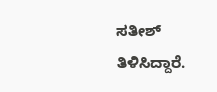ಸತೀಶ್ ತಿಳಿಸಿದ್ದಾರೆ.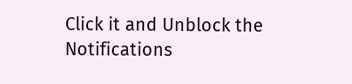Click it and Unblock the Notifications